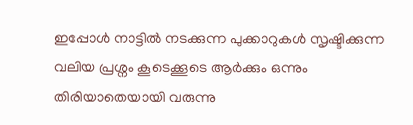ഇപ്പോൾ നാട്ടിൽ നടക്കുന്ന പുക്കാറുകൾ സൃഷ്ടിക്കുന്ന വലിയ പ്രശ്നം കൂടെക്കൂടെ ആർക്കും ഒന്നും തിരിയാതെയായി വരുന്നു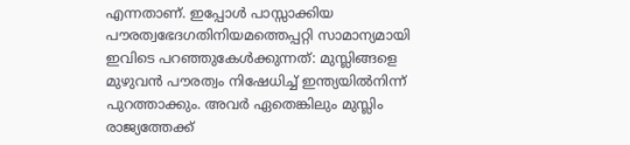എന്നതാണ്. ഇപ്പോൾ പാസ്സാക്കിയ പൗരത്വഭേദഗതിനിയമത്തെപ്പറ്റി സാമാന്യമായി ഇവിടെ പറഞ്ഞുകേൾക്കുന്നത്: മുസ്ലിങ്ങളെ മുഴുവൻ പൗരത്വം നിഷേധിച്ച് ഇന്ത്യയിൽനിന്ന് പുറത്താക്കും. അവർ ഏതെങ്കിലും മുസ്ലിം രാജ്യത്തേക്ക്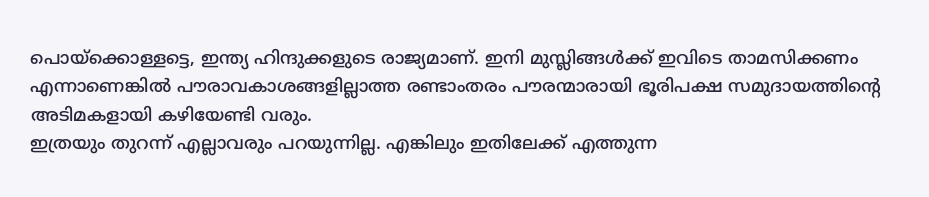പൊയ്ക്കൊള്ളട്ടെ, ഇന്ത്യ ഹിന്ദുക്കളുടെ രാജ്യമാണ്. ഇനി മുസ്ലിങ്ങൾക്ക് ഇവിടെ താമസിക്കണം എന്നാണെങ്കിൽ പൗരാവകാശങ്ങളില്ലാത്ത രണ്ടാംതരം പൗരന്മാരായി ഭൂരിപക്ഷ സമുദായത്തിന്റെ അടിമകളായി കഴിയേണ്ടി വരും.
ഇത്രയും തുറന്ന് എല്ലാവരും പറയുന്നില്ല. എങ്കിലും ഇതിലേക്ക് എത്തുന്ന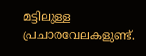മട്ടിലുള്ള പ്രചാരവേലകളുണ്ട്.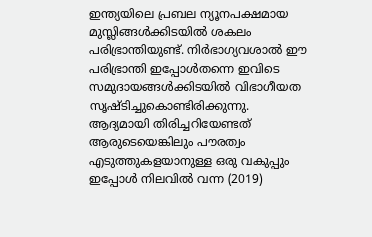ഇന്ത്യയിലെ പ്രബല ന്യൂനപക്ഷമായ മുസ്ലിങ്ങൾക്കിടയിൽ ശകലം പരിഭ്രാന്തിയുണ്ട്. നിർഭാഗ്യവശാൽ ഈ പരിഭ്രാന്തി ഇപ്പോൾതന്നെ ഇവിടെ സമുദായങ്ങൾക്കിടയിൽ വിഭാഗീയത സൃഷ്ടിച്ചുകൊണ്ടിരിക്കുന്നു.
ആദ്യമായി തിരിച്ചറിയേണ്ടത് ആരുടെയെങ്കിലും പൗരത്വം എടുത്തുകളയാനുള്ള ഒരു വകുപ്പും ഇപ്പോൾ നിലവിൽ വന്ന (2019)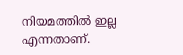നിയമത്തിൽ ഇല്ല എന്നതാണ്.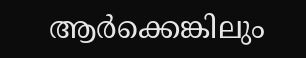ആർക്കെങ്കിലും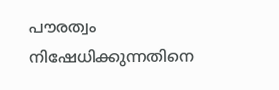പൗരത്വം നിഷേധിക്കുന്നതിനെ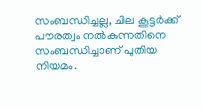സംബന്ധിച്ചല്ല, ചില കൂട്ടർക്ക് പൗരത്വം നൽകുന്നതിനെ സംബന്ധിച്ചാണ് പുതിയ നിയമം.